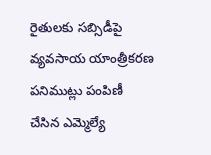రైతులకు సబ్సిడీపై వ్యవసాయ యాంత్రీకరణ పనిముట్లు పంపిణీ చేసిన ఎమ్మెల్యే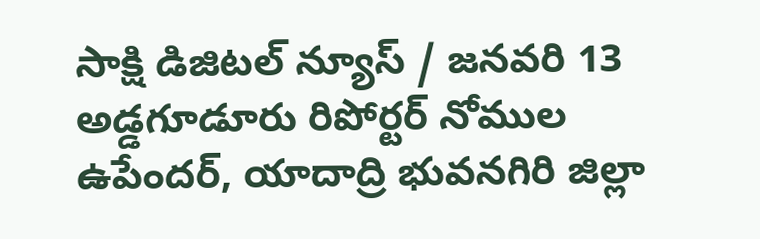సాక్షి డిజిటల్ న్యూస్ / జనవరి 13 అడ్డగూడూరు రిపోర్టర్ నోముల ఉపేందర్, యాదాద్రి భువనగిరి జిల్లా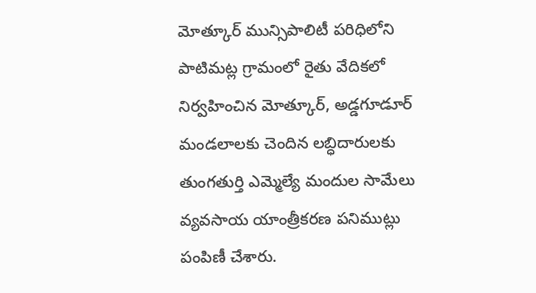మోత్కూర్ మున్సిపాలిటీ పరిధిలోని పాటిమట్ల గ్రామంలో రైతు వేదికలో నిర్వహించిన మోత్కూర్, అడ్డగూడూర్ మండలాలకు చెందిన లబ్ధిదారులకు తుంగతుర్తి ఎమ్మెల్యే మందుల సామేలు వ్యవసాయ యాంత్రీకరణ పనిముట్లు పంపిణీ చేశారు.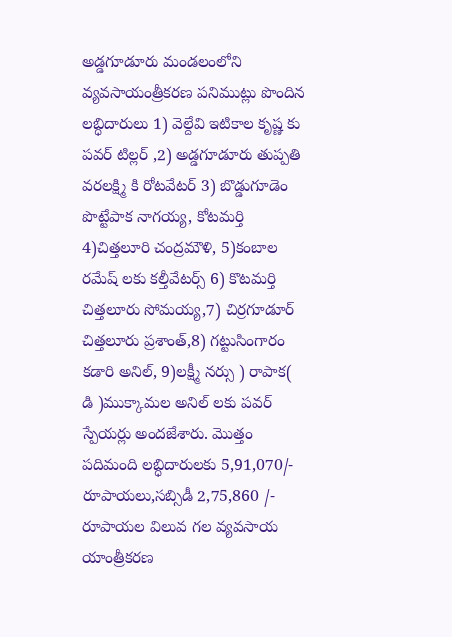అడ్డగూడూరు మండలంలోని వ్యవసాయంత్రీకరణ పనిముట్లు పొందిన లబ్ధిదారులు 1) వెల్దేవి ఇటికాల కృష్ణ కు పవర్ టిల్లర్ ,2) అడ్డగూడూరు తుప్పతి వరలక్ష్మి కి రోటవేటర్ 3) బొడ్డుగూడెం పొట్టేపాక నాగయ్య, కోటమర్తి 4)చిత్తలూరి చంద్రమౌళి, 5)కంబాల రమేష్ లకు కల్తీవేటర్స్ 6) కొటమర్తి చిత్తలూరు సోమయ్య,7) చిర్రగూడూర్ చిత్తలూరు ప్రశాంత్,8) గట్టుసింగారం కడారి అనిల్, 9)లక్ష్మీ నర్సు ) రాపాక( డి )ముక్కామల అనిల్ లకు పవర్ స్పేయర్లు అందజేశారు. మొత్తం పదిమంది లబ్ధిదారులకు 5,91,070/- రూపాయలు,సబ్సిడీ 2,75,860 /- రూపాయల విలువ గల వ్యవసాయ యాంత్రీకరణ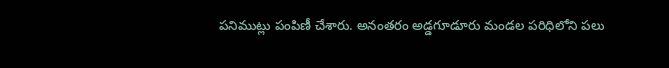పనిముట్లు పంపిణీ చేశారు. అనంతరం అడ్డగూడూరు మండల పరిధిలోని పలు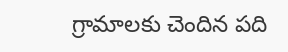గ్రామాలకు చెందిన పది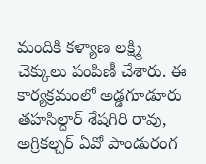మందికి కళ్యాణ లక్ష్మి చెక్కులు పంపిణీ చేశారు. ఈ కార్యక్రమంలో అడ్డగూడూరు తహసిల్దార్ శేషగిరి రావు, అగ్రికల్చర్ ఏవో పాండురంగ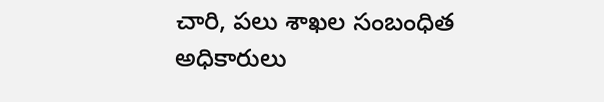చారి, పలు శాఖల సంబంధిత అధికారులు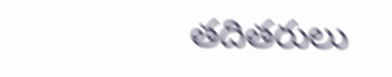తదితరులు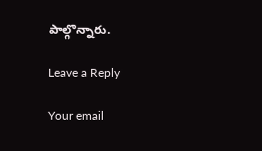పాల్గొన్నారు.

Leave a Reply

Your email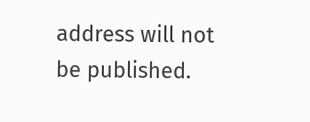address will not be published.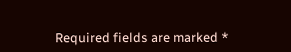Required fields are marked *